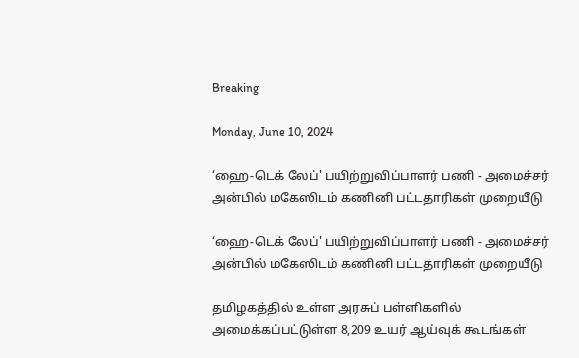Breaking

Monday, June 10, 2024

‘ஹை-டெக் லேப்' பயிற்றுவிப்பாளர் பணி - அமைச்சர் அன்பில் மகேஸிடம் கணினி பட்டதாரிகள் முறையீடு

‘ஹை-டெக் லேப்' பயிற்றுவிப்பாளர் பணி - அமைச்சர் அன்பில் மகேஸிடம் கணினி பட்டதாரிகள் முறையீடு

தமிழகத்தில் உள்ள அரசுப் பள்ளிகளில் அமைக்கப்பட்டுள்ள 8,209 உயர் ஆய்வுக் கூடங்கள்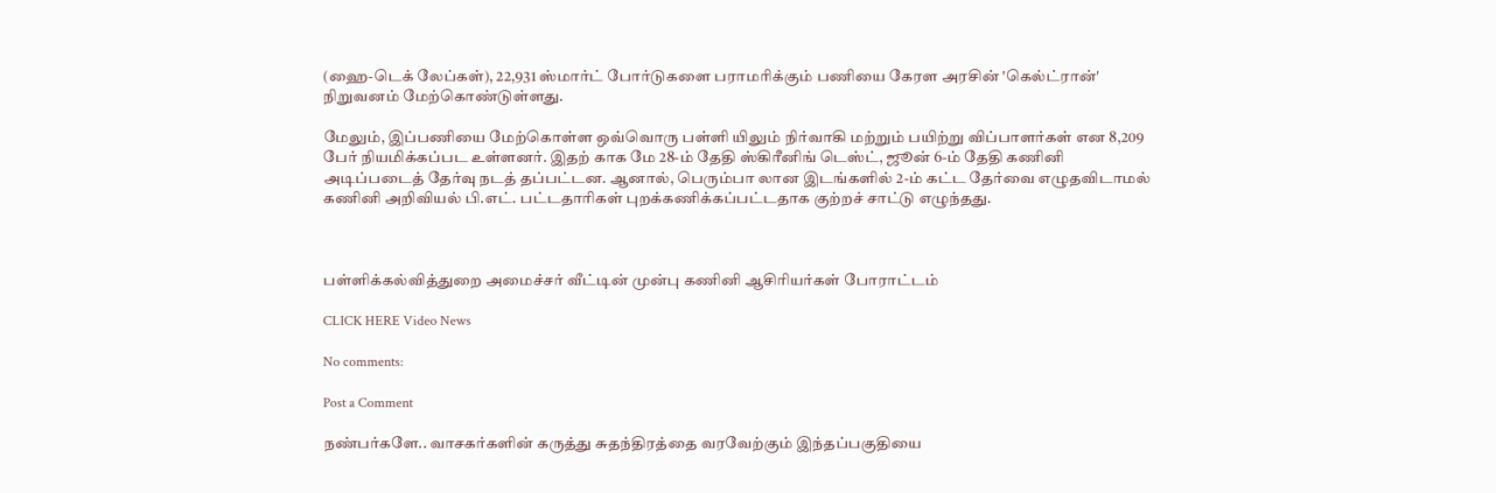(ஹை-டெக் லேப்கள்), 22,931 ஸ்மார்ட் போர்டுகளை பராமரிக்கும் பணியை கேரள அரசின் 'கெல்ட்ரான்' நிறுவனம் மேற்கொண்டுள்ளது.

மேலும், இப்பணியை மேற்கொள்ள ஒவ்வொரு பள்ளி யிலும் நிர்வாகி மற்றும் பயிற்று விப்பாளர்கள் என 8,209 பேர் நியமிக்கப்பட உள்ளனர். இதற் காக மே 28-ம் தேதி ஸ்கிரீனிங் டெஸ்ட், ஜூன் 6-ம் தேதி கணினி அடிப்படைத் தேர்வு நடத் தப்பட்டன. ஆனால், பெரும்பா லான இடங்களில் 2-ம் கட்ட தேர்வை எழுதவிடாமல் கணினி அறிவியல் பி.எட். பட்டதாரிகள் புறக்கணிக்கப்பட்டதாக குற்றச் சாட்டு எழுந்தது.



பள்ளிக்கல்வித்துறை அமைச்சர் வீட்டின் முன்பு கணினி ஆசிரியர்கள் போராட்டம்

CLICK HERE Video News

No comments:

Post a Comment

நண்பர்களே.. வாசகர்களின் கருத்து சுதந்திரத்தை வரவேற்கும் இந்தப்பகுதியை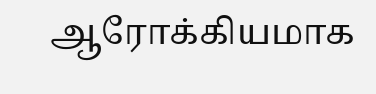ஆரோக்கியமாக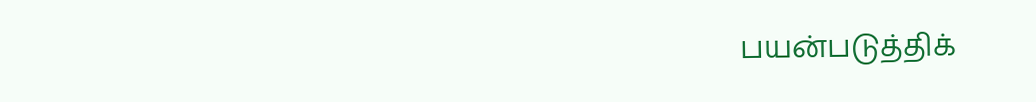பயன்படுத்திக்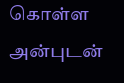கொள்ள அன்புடன்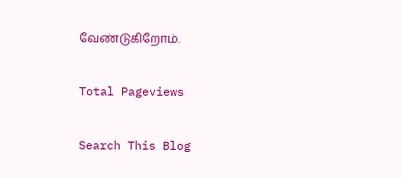வேண்டுகிறோம்.

Total Pageviews

Search This Blog